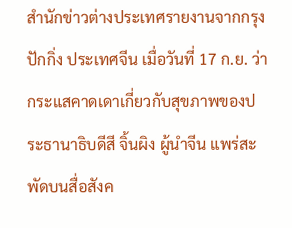สำนักข่าวต่างประเทศรายงานจากกรุงปักกิ่ง ประเทศจีน เมื่อวันที่ 17 ก.ย. ว่า กระแสคาดเดาเกี่ยวกับสุขภาพของประธานาธิบดีสี จิ้นผิง ผู้นำจีน แพร่สะพัดบนสื่อสังค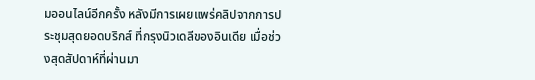มออนไลน์อีกครั้ง หลังมีการเผยแพร่คลิปจากการประชุมสุดยอดบริกส์ ที่กรุงนิวเดลีของอินเดีย เมื่อช่วงสุดสัปดาห์ที่ผ่านมา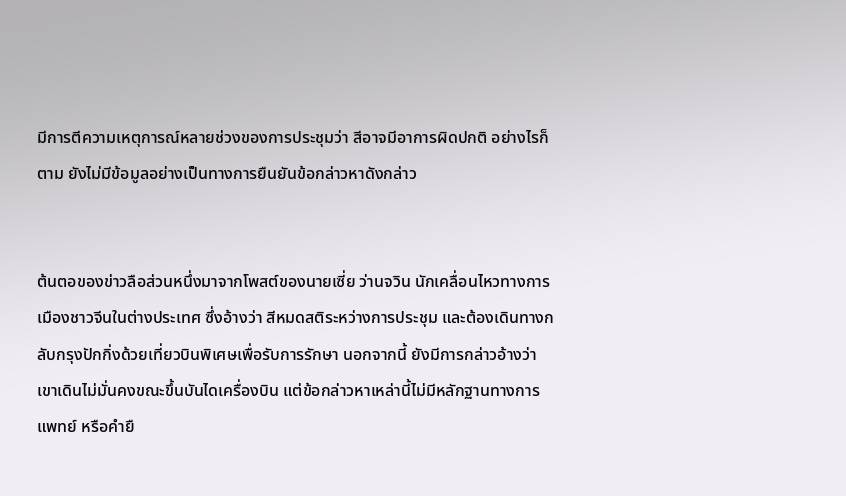มีการตีความเหตุการณ์หลายช่วงของการประชุมว่า สีอาจมีอาการผิดปกติ อย่างไรก็ตาม ยังไม่มีข้อมูลอย่างเป็นทางการยืนยันข้อกล่าวหาดังกล่าว


ต้นตอของข่าวลือส่วนหนึ่งมาจากโพสต์ของนายเซี่ย ว่านจวิน นักเคลื่อนไหวทางการเมืองชาวจีนในต่างประเทศ ซึ่งอ้างว่า สีหมดสติระหว่างการประชุม และต้องเดินทางกลับกรุงปักกิ่งด้วยเที่ยวบินพิเศษเพื่อรับการรักษา นอกจากนี้ ยังมีการกล่าวอ้างว่าเขาเดินไม่มั่นคงขณะขึ้นบันไดเครื่องบิน แต่ข้อกล่าวหาเหล่านี้ไม่มีหลักฐานทางการแพทย์ หรือคำยื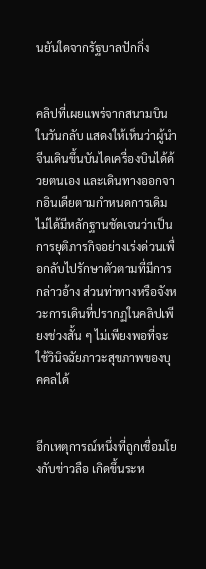นยันใดจากรัฐบาลปักกิ่ง


คลิปที่เผยแพร่จากสนามบินในวันกลับ แสดงให้เห็นว่าผู้นำจีนเดินขึ้นบันไดเครื่องบินได้ด้วยตนเอง และเดินทางออกจากอินเดียตามกำหนดการเดิม ไม่ได้มีหลักฐานชัดเจนว่าเป็นการยุติภารกิจอย่างเร่งด่วนเพื่อกลับไปรักษาตัวตามที่มีการกล่าวอ้าง ส่วนท่าทางหรือจังหวะการเดินที่ปรากฏในคลิปเพียงช่วงสั้น ๆ ไม่เพียงพอที่จะใช้วินิจฉัยภาวะสุขภาพของบุคคลได้


อีกเหตุการณ์หนึ่งที่ถูกเชื่อมโยงกับข่าวลือ เกิดขึ้นระห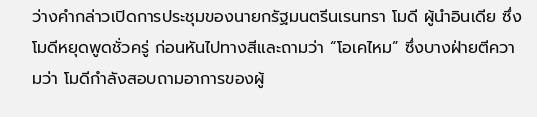ว่างคำกล่าวเปิดการประชุมของนายกรัฐมนตรีนเรนทรา โมดี ผู้นำอินเดีย ซึ่งโมดีหยุดพูดชั่วครู่ ก่อนหันไปทางสีและถามว่า “โอเคไหม” ซึ่งบางฝ่ายตีความว่า โมดีกำลังสอบถามอาการของผู้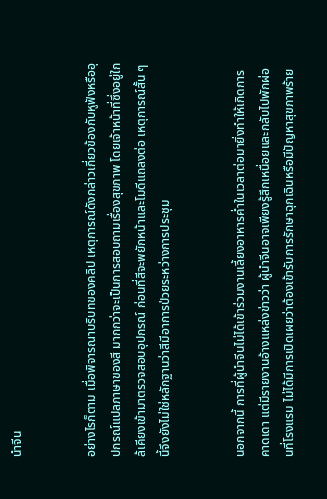นำจีน


อย่างไรก็ตาม เมื่อพิจารณาบริบทของคลิป เหตุการณ์ดังกล่าวเกี่ยวข้องกับหูฟังหรืออุปกรณ์แปลภาษาของสี มากกว่าจะเป็นการสอบถามเรื่องสุขภาพ โดยเจ้าหน้าที่ซึ่งอยู่ใกล้เคียงเข้ามาตรวจสอบอุปกรณ์ ก่อนที่สีจะพยักหน้าและโมดีแถลงต่อ เหตุการณ์สั้น ๆ นี้จึงยังไม่ใช่หลักฐานว่าสีมีอาการป่วยระหว่างการประชุม


นอกจากนี้ การที่ผู้นำจีนไม่ได้เข้าร่วมงานเลี้ยงอาหารค่ำในเวลาต่อมายิ่งทำให้เกิดการคาดเดา แต่มีรายงานอ้างแหล่งข่าวว่า ผู้นำจีนอาจเพียงรู้สึกเหนื่อยและกลับไปพักผ่อนที่โรงแรม ไม่ได้มีการเปิดเผยว่าต้องเข้ารับการรักษาฉุกเฉินหรือมีปัญหาสุขภาพร้าย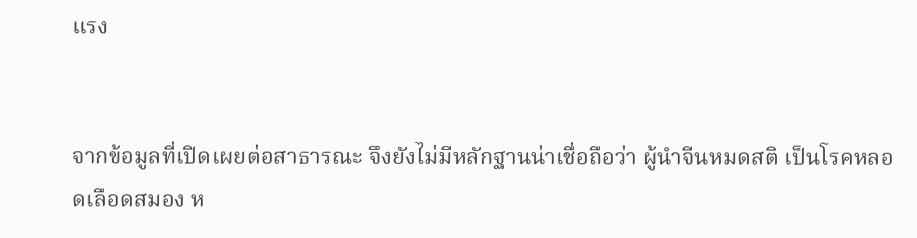แรง


จากข้อมูลที่เปิดเผยต่อสาธารณะ จึงยังไม่มีหลักฐานน่าเชื่อถือว่า ผู้นำจีนหมดสติ เป็นโรคหลอดเลือดสมอง ห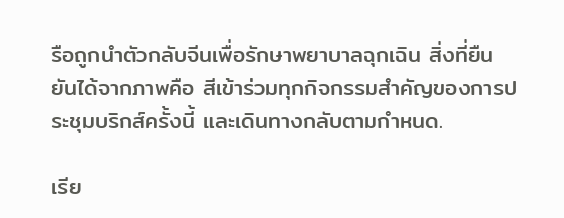รือถูกนำตัวกลับจีนเพื่อรักษาพยาบาลฉุกเฉิน สิ่งที่ยืนยันได้จากภาพคือ สีเข้าร่วมทุกกิจกรรมสำคัญของการประชุมบริกส์ครั้งนี้ และเดินทางกลับตามกำหนด.

เรีย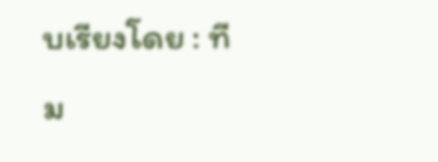บเรียงโดย : ทีม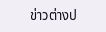ข่าวต่างป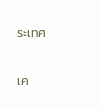ระเทศ

เค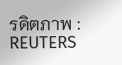รดิตภาพ : REUTERS